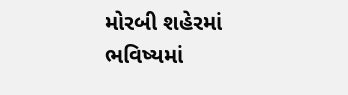મોરબી શહેરમાં ભવિષ્યમાં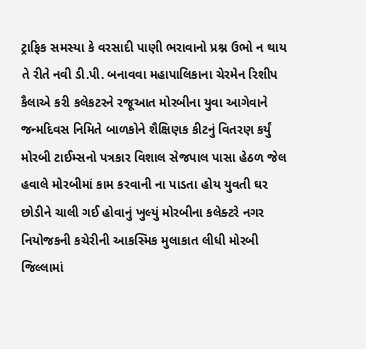ટ્રાફિક સમસ્યા કે વરસાદી પાણી ભરાવાનો પ્રશ્ન ઉભો ન થાય તે રીતે નવી ડી.પી. બનાવવા મહાપાલિકાના ચેરમેન રિશીપ કૈલાએ કરી કલેકટરને રજૂઆત મોરબીના યુવા આગેવાને જન્મદિવસ નિમિતે બાળકોને શૈક્ષિણક કીટનું વિતરણ કર્યું મોરબી ટાઈમ્સનો પત્રકાર વિશાલ સેજપાલ પાસા હેઠળ જેલ હવાલે મોરબીમાં કામ કરવાની ના પાડતા હોય યુવતી ઘર છોડીને ચાલી ગઈ હોવાનું ખુલ્યું મોરબીના કલેક્ટરે નગર નિયોજકની કચેરીની આકસ્મિક મુલાકાત લીધી મોરબી જિલ્લામાં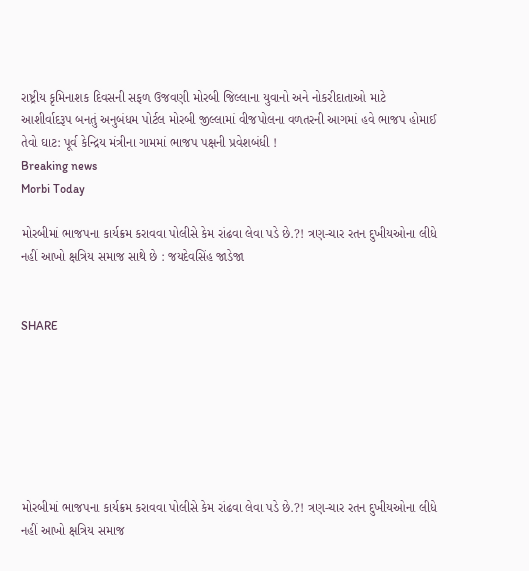રાષ્ટ્રીય કૃમિનાશક દિવસની સફળ ઉજવણી મોરબી જિલ્લાના યુવાનો અને નોકરીદાતાઓ માટે આશીર્વાદરૂપ બનતું અનુબંધમ પોર્ટલ મોરબી જીલ્લામાં વીજપોલના વળતરની આગમાં હવે ભાજપ હોમાઈ તેવો ઘાટ: પૂર્વ કેન્દ્રિય મંત્રીના ગામમાં ભાજપ પક્ષની પ્રવેશબંધી !
Breaking news
Morbi Today

મોરબીમાં ભાજપના કાર્યક્રમ કરાવવા પોલીસે કેમ રાંઢવા લેવા પડે છે.?! ત્રણ-ચાર રતન દુખીયઓના લીધે નહીં આખો ક્ષત્રિય સમાજ સાથે છે : જયદેવસિંહ જાડેજા


SHARE







મોરબીમાં ભાજપના કાર્યક્રમ કરાવવા પોલીસે કેમ રાંઢવા લેવા પડે છે.?! ત્રણ-ચાર રતન દુખીયઓના લીધે નહીં આખો ક્ષત્રિય સમાજ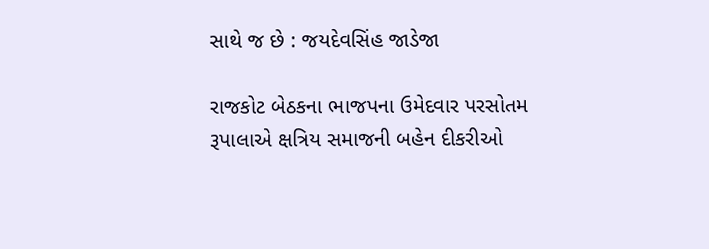સાથે જ છે : જયદેવસિંહ જાડેજા

રાજકોટ બેઠકના ભાજપના ઉમેદવાર પરસોતમ રૂપાલાએ ક્ષત્રિય સમાજની બહેન દીકરીઓ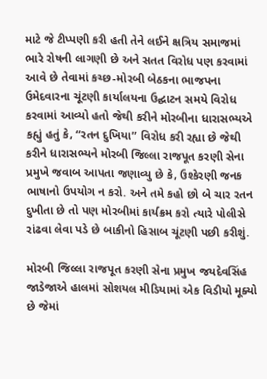માટે જે ટીપ્પણી કરી હતી તેને લઈને ક્ષત્રિય સમાજમાં ભારે રોષની લાગણી છે અને સતત વિરોધ પણ કરવામાં આવે છે તેવામાં કચ્છ-મોરબી બેઠકના ભાજપના ઉમેદવારના ચૂંટણી કાર્યાલયના ઉદ્ઘાટન સમયે વિરોધ કરવામાં આવ્યો હતો જેથી કરીને મોરબીના ધારાસભ્યએ કહ્યું હતું કે, “રતન દુખિયા” વિરોધ કરી રહ્યા છે જેથી કરીને ધારાસભ્યને મોરબી જિલ્લા રાજપૂત કરણી સેના પ્રમુખે જવાબ આપતા જણાવ્યુ છે કે, ઉશ્કેરણી જનક ભાષાનો ઉપયોગ ન કરો. અને તમે કહો છો બે ચાર રતન દુખીતા છે તો પણ મોરબીમાં કાર્યક્રમ કરો ત્યારે પોલીસે રાંઢવા લેવા પડે છે બાકીનો હિસાબ ચૂંટણી પછી કરીશું.

મોરબી જિલ્લા રાજપૂત કરણી સેના પ્રમુખ જયદેવસિંહ જાડેજાએ હાલમાં સોશયલ મીડિયામાં એક વિડીયો મૂક્યો છે જેમાં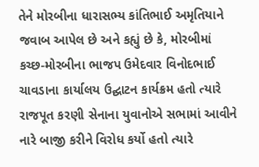તેને મોરબીના ધારાસભ્ય કાંતિભાઈ અમૃતિયાને જવાબ આપેલ છે અને કહ્યું છે કે, મોરબીમાં કચ્છ-મોરબીના ભાજપ ઉમેદવાર વિનોદભાઈ ચાવડાના કાર્યાલય ઉદ્ઘાટન કાર્યક્રમ હતો ત્યારે રાજપૂત કરણી સેનાના યુવાનોએ સભામાં આવીને નારે બાજી કરીને વિરોધ કર્યો હતો ત્યારે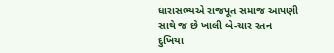ધારાસભ્યએ રાજપૂત સમાજ આપણી સાથે જ છે ખાલી બે-ચાર રતન દુખિયા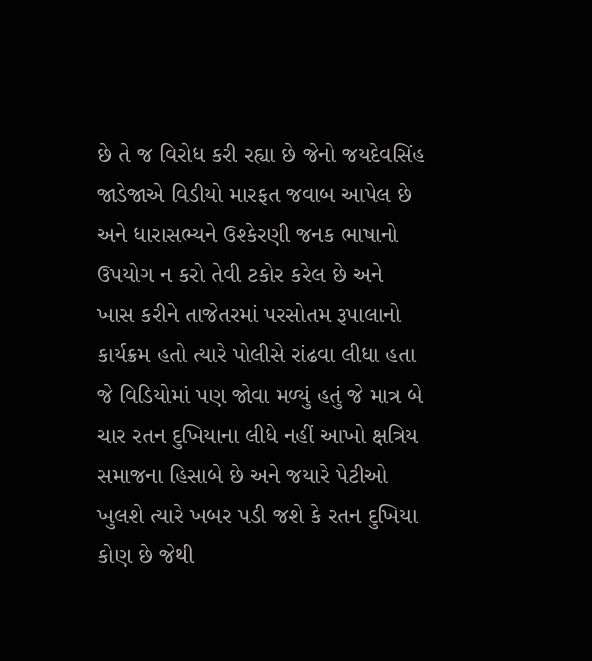છે તે જ વિરોધ કરી રહ્યા છે જેનો જયદેવસિંહ જાડેજાએ વિડીયો મારફત જવાબ આપેલ છે અને ધારાસભ્યને ઉશ્કેરણી જનક ભાષાનો ઉપયોગ ન કરો તેવી ટકોર કરેલ છે અને ખાસ કરીને તાજેતરમાં પરસોતમ રૂપાલાનો કાર્યક્રમ હતો ત્યારે પોલીસે રાંઢવા લીધા હતા જે વિડિયોમાં પણ જોવા મળ્યું હતું જે માત્ર બે ચાર રતન દુખિયાના લીધે નહીં આખો ક્ષત્રિય સમાજના હિસાબે છે અને જયારે પેટીઓ ખુલશે ત્યારે ખબર પડી જશે કે રતન દુખિયા કોણ છે જેથી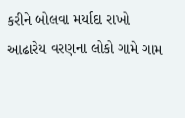કરીને બોલવા મર્યાદા રાખો આઢારેય વરણના લોકો ગામે ગામ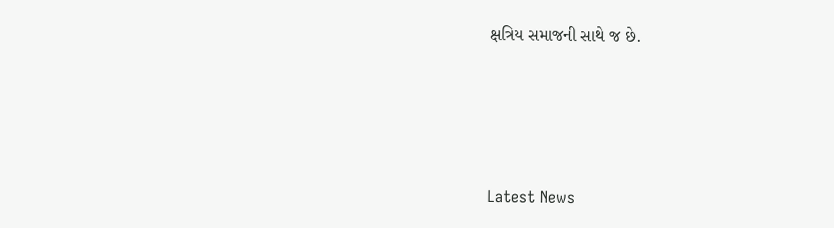ક્ષત્રિય સમાજની સાથે જ છે.






Latest News